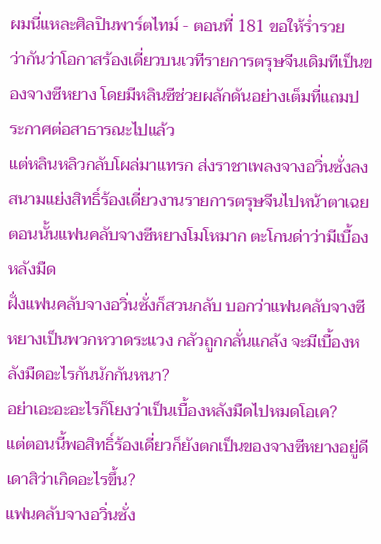ผมนี่แหละศิลปินพาร์ตไทม์ - ตอนที่ 181 ขอให้ร่ำรวย
ว่ากันว่าโอกาสร้องเดี่ยวบนเวทีรายการตรุษจีนเดิมทีเป็นของจางซีหยาง โดยมีหลินซีช่วยผลักดันอย่างเต็มที่แถมประกาศต่อสาธารณะไปแล้ว
แต่หลินหลิวกลับโผล่มาแทรก ส่งราชาเพลงจางอวิ่นซั่งลงสนามแย่งสิทธิ์ร้องเดี่ยวงานรายการตรุษจีนไปหน้าตาเฉย
ตอนนั้นแฟนคลับจางซีหยางโมโหมาก ตะโกนด่าว่ามีเบื้องหลังมืด
ฝั่งแฟนคลับจางอวิ่นซั่งก็สวนกลับ บอกว่าแฟนคลับจางซีหยางเป็นพวกหวาดระแวง กลัวถูกกลั่นแกล้ง จะมีเบื้องหลังมืดอะไรกันนักกันหนา?
อย่าเอะอะอะไรก็โยงว่าเป็นเบื้องหลังมืดไปหมดโอเค?
แต่ตอนนี้พอสิทธิ์ร้องเดี่ยวก็ยังตกเป็นของจางซีหยางอยู่ดี เดาสิว่าเกิดอะไรขึ้น?
แฟนคลับจางอวิ่นซั่ง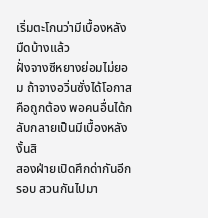เริ่มตะโกนว่ามีเบื้องหลังมืดบ้างแล้ว
ฝั่งจางซีหยางย่อมไม่ยอม ถ้าจางอวิ่นซั่งได้โอกาสคือถูกต้อง พอคนอื่นได้กลับกลายเป็นมีเบื้องหลังงั้นสิ
สองฝ่ายเปิดศึกด่ากันอีกรอบ สวนกันไปมา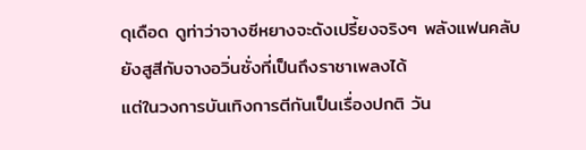ดุเดือด ดูท่าว่าจางซีหยางจะดังเปรี้ยงจริงๆ พลังแฟนคลับยังสูสีกับจางอวิ่นซั่งที่เป็นถึงราชาเพลงได้
แต่ในวงการบันเทิงการตีกันเป็นเรื่องปกติ วัน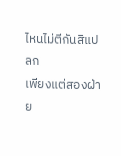ไหนไม่ตีกันสิแปลก
เพียงแต่สองฝ่าย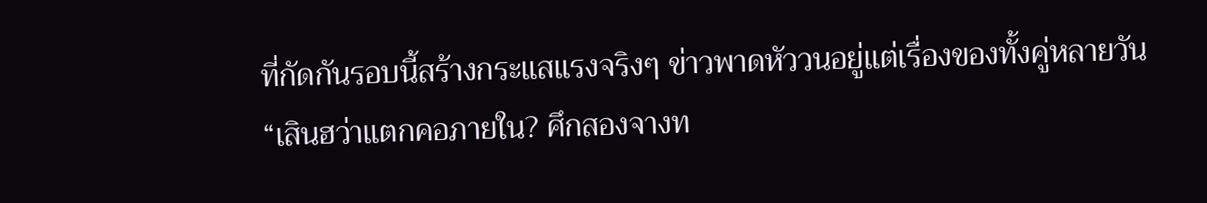ที่กัดกันรอบนี้สร้างกระแสแรงจริงๆ ข่าวพาดหัววนอยู่แต่เรื่องของทั้งคู่หลายวัน
“เสินฮว่าแตกคอภายใน? ศึกสองจางท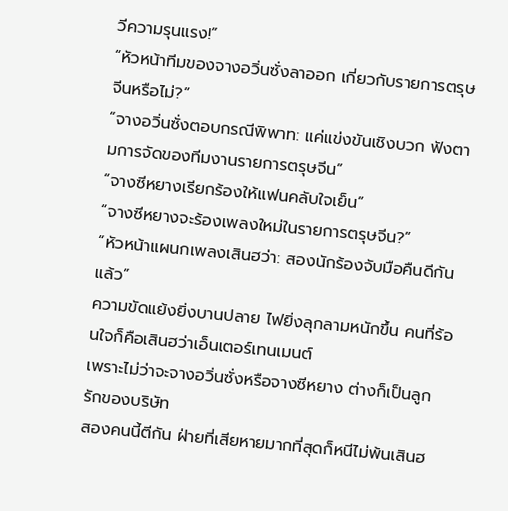วีความรุนแรง!”
“หัวหน้าทีมของจางอวิ่นซั่งลาออก เกี่ยวกับรายการตรุษจีนหรือไม่?”
“จางอวิ่นซั่งตอบกรณีพิพาท: แค่แข่งขันเชิงบวก ฟังตามการจัดของทีมงานรายการตรุษจีน”
“จางซีหยางเรียกร้องให้แฟนคลับใจเย็น”
“จางซีหยางจะร้องเพลงใหม่ในรายการตรุษจีน?”
“หัวหน้าแผนกเพลงเสินฮว่า: สองนักร้องจับมือคืนดีกันแล้ว”
ความขัดแย้งยิ่งบานปลาย ไฟยิ่งลุกลามหนักขึ้น คนที่ร้อนใจก็คือเสินฮว่าเอ็นเตอร์เทนเมนต์
เพราะไม่ว่าจะจางอวิ่นซั่งหรือจางซีหยาง ต่างก็เป็นลูกรักของบริษัท
สองคนนี้ตีกัน ฝ่ายที่เสียหายมากที่สุดก็หนีไม่พ้นเสินฮ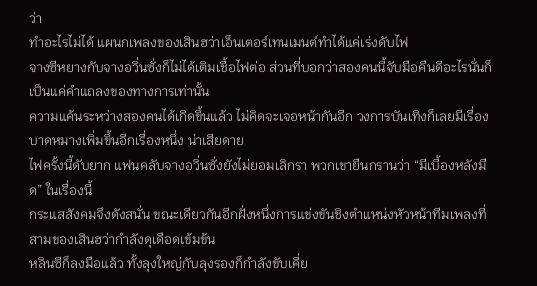ว่า
ทำอะไรไม่ได้ แผนกเพลงของเสินฮว่าเอ็นเตอร์เทนเมนต์ทำได้แค่เร่งดับไฟ
จางซีหยางกับจางอวิ่นซั่งก็ไม่ได้เติมเชื้อไฟต่อ ส่วนที่บอกว่าสองคนนี้จับมือคืนดีอะไรนั่นก็เป็นแค่คำแถลงของทางการเท่านั้น
ความแค้นระหว่างสองคนได้เกิดขึ้นแล้ว ไม่คิดจะเจอหน้ากันอีก วงการบันเทิงก็เลยมีเรื่องบาดหมางเพิ่มขึ้นอีกเรื่องหนึ่ง น่าเสียดาย
ไฟครั้งนี้ดับยาก แฟนคลับจางอวิ่นซั่งยังไม่ยอมเลิกรา พวกเขายืนกรานว่า “มีเบื้องหลังมืด” ในเรื่องนี้
กระแสสังคมจึงดังสนั่น ขณะเดียวกันอีกฝั่งหนึ่งการแข่งขันชิงตำแหน่งหัวหน้าทีมเพลงที่สามของเสินฮว่ากำลังดุเดือดเข้มข้น
หลินซีก็ลงมือแล้ว ทั้งลุงใหญ่กับลุงรองก็กำลังขับเคี่ย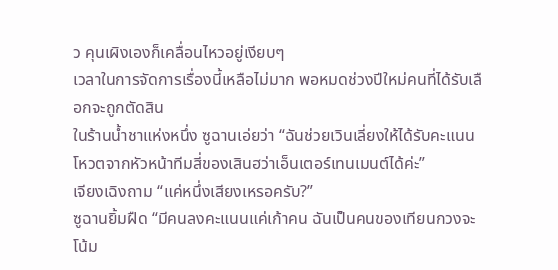ว คุนเผิงเองก็เคลื่อนไหวอยู่เงียบๆ
เวลาในการจัดการเรื่องนี้เหลือไม่มาก พอหมดช่วงปีใหม่คนที่ได้รับเลือกจะถูกตัดสิน
ในร้านน้ำชาแห่งหนึ่ง ซูฉานเอ่ยว่า “ฉันช่วยเวินเลี่ยงให้ได้รับคะแนนโหวตจากหัวหน้าทีมสี่ของเสินฮว่าเอ็นเตอร์เทนเมนต์ได้ค่ะ”
เจียงเฉิงถาม “แค่หนึ่งเสียงเหรอครับ?”
ซูฉานยิ้มฝืด “มีคนลงคะแนนแค่เก้าคน ฉันเป็นคนของเทียนกวงจะโน้ม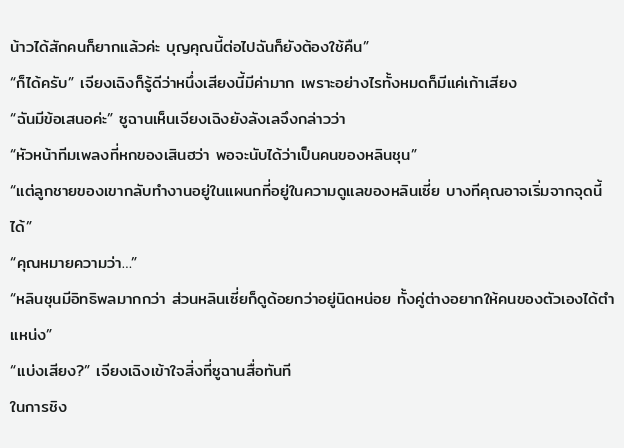น้าวได้สักคนก็ยากแล้วค่ะ บุญคุณนี้ต่อไปฉันก็ยังต้องใช้คืน”
“ก็ได้ครับ” เจียงเฉิงก็รู้ดีว่าหนึ่งเสียงนี้มีค่ามาก เพราะอย่างไรทั้งหมดก็มีแค่เก้าเสียง
“ฉันมีข้อเสนอค่ะ” ซูฉานเห็นเจียงเฉิงยังลังเลจึงกล่าวว่า
“หัวหน้าทีมเพลงที่หกของเสินฮว่า พอจะนับได้ว่าเป็นคนของหลินชุน”
“แต่ลูกชายของเขากลับทำงานอยู่ในแผนกที่อยู่ในความดูแลของหลินเซี่ย บางทีคุณอาจเริ่มจากจุดนี้ได้”
“คุณหมายความว่า…”
“หลินชุนมีอิทธิพลมากกว่า ส่วนหลินเซี่ยก็ดูด้อยกว่าอยู่นิดหน่อย ทั้งคู่ต่างอยากให้คนของตัวเองได้ตำแหน่ง”
“แบ่งเสียง?” เจียงเฉิงเข้าใจสิ่งที่ซูฉานสื่อทันที
ในการชิง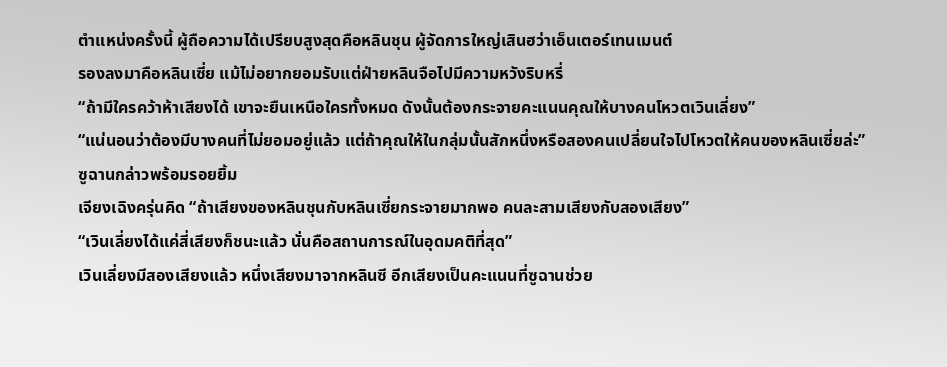ตำแหน่งครั้งนี้ ผู้ถือความได้เปรียบสูงสุดคือหลินชุน ผู้จัดการใหญ่เสินฮว่าเอ็นเตอร์เทนเมนต์
รองลงมาคือหลินเซี่ย แม้ไม่อยากยอมรับแต่ฝ่ายหลินจือไปมีความหวังริบหรี่
“ถ้ามีใครคว้าห้าเสียงได้ เขาจะยืนเหนือใครทั้งหมด ดังนั้นต้องกระจายคะแนนคุณให้บางคนโหวตเวินเลี่ยง”
“แน่นอนว่าต้องมีบางคนที่ไม่ยอมอยู่แล้ว แต่ถ้าคุณให้ในกลุ่มนั้นสักหนึ่งหรือสองคนเปลี่ยนใจไปโหวตให้คนของหลินเซี่ยล่ะ”
ซูฉานกล่าวพร้อมรอยยิ้ม
เจียงเฉิงครุ่นคิด “ถ้าเสียงของหลินชุนกับหลินเซี่ยกระจายมากพอ คนละสามเสียงกับสองเสียง”
“เวินเลี่ยงได้แค่สี่เสียงก็ชนะแล้ว นั่นคือสถานการณ์ในอุดมคติที่สุด”
เวินเลี่ยงมีสองเสียงแล้ว หนึ่งเสียงมาจากหลินซี อีกเสียงเป็นคะแนนที่ซูฉานช่วย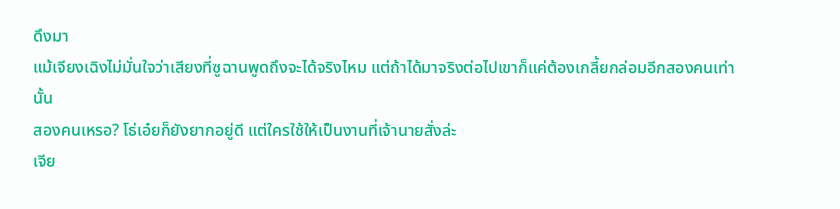ดึงมา
แม้เจียงเฉิงไม่มั่นใจว่าเสียงที่ซูฉานพูดถึงจะได้จริงไหม แต่ถ้าได้มาจริงต่อไปเขาก็แค่ต้องเกลี้ยกล่อมอีกสองคนเท่านั้น
สองคนเหรอ? โธ่เอ๋ยก็ยังยากอยู่ดี แต่ใครใช้ให้เป็นงานที่เจ้านายสั่งล่ะ
เจีย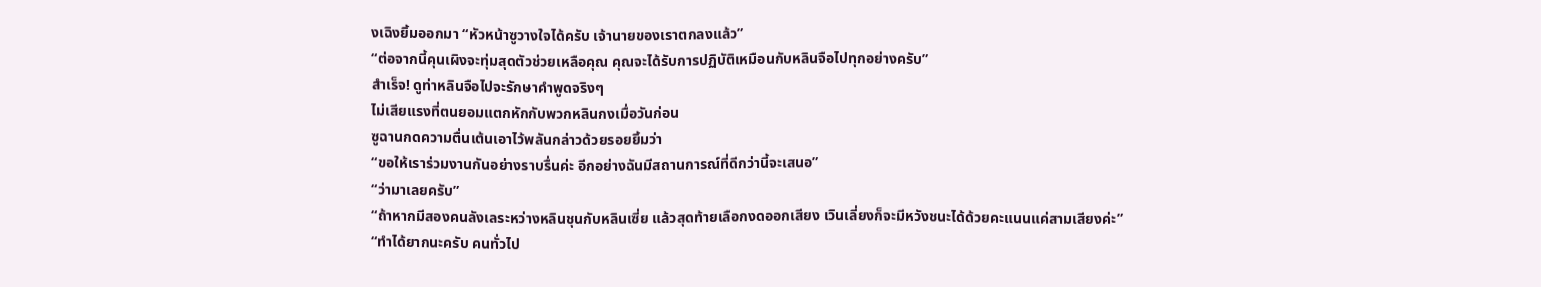งเฉิงยิ้มออกมา “หัวหน้าซูวางใจได้ครับ เจ้านายของเราตกลงแล้ว”
“ต่อจากนี้คุนเผิงจะทุ่มสุดตัวช่วยเหลือคุณ คุณจะได้รับการปฏิบัติเหมือนกับหลินจือไปทุกอย่างครับ”
สำเร็จ! ดูท่าหลินจือไปจะรักษาคำพูดจริงๆ
ไม่เสียแรงที่ตนยอมแตกหักกับพวกหลินกงเมื่อวันก่อน
ซูฉานกดความตื่นเต้นเอาไว้พลันกล่าวด้วยรอยยิ้มว่า
“ขอให้เราร่วมงานกันอย่างราบรื่นค่ะ อีกอย่างฉันมีสถานการณ์ที่ดีกว่านี้จะเสนอ”
“ว่ามาเลยครับ”
“ถ้าหากมีสองคนลังเลระหว่างหลินชุนกับหลินเซี่ย แล้วสุดท้ายเลือกงดออกเสียง เวินเลี่ยงก็จะมีหวังชนะได้ด้วยคะแนนแค่สามเสียงค่ะ”
“ทำได้ยากนะครับ คนทั่วไป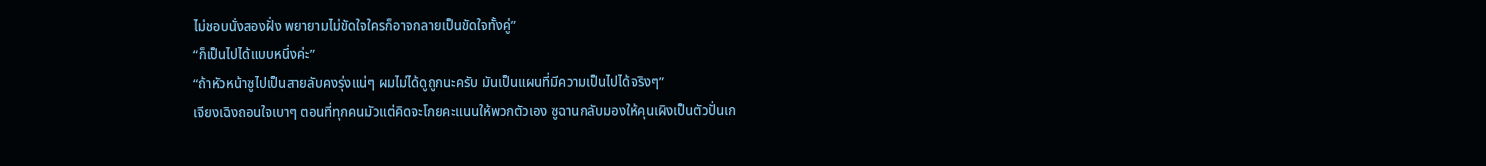ไม่ชอบนั่งสองฝั่ง พยายามไม่ขัดใจใครก็อาจกลายเป็นขัดใจทั้งคู่”
“ก็เป็นไปได้แบบหนึ่งค่ะ”
“ถ้าหัวหน้าซูไปเป็นสายลับคงรุ่งแน่ๆ ผมไม่ได้ดูถูกนะครับ มันเป็นแผนที่มีความเป็นไปได้จริงๆ”
เจียงเฉิงถอนใจเบาๆ ตอนที่ทุกคนมัวแต่คิดจะโกยคะแนนให้พวกตัวเอง ซูฉานกลับมองให้คุนเผิงเป็นตัวปั่นเก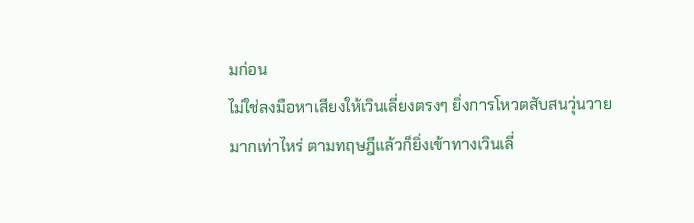มก่อน
ไม่ใช่ลงมือหาเสียงให้เวินเลี่ยงตรงๆ ยิ่งการโหวตสับสนวุ่นวายมากเท่าไหร่ ตามทฤษฎีแล้วก็ยิ่งเข้าทางเวินเลี่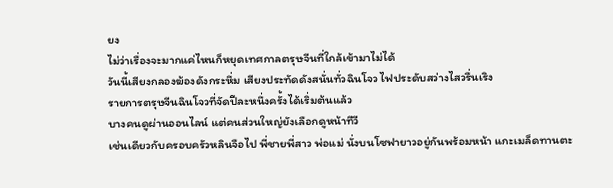ยง
ไม่ว่าเรื่องจะมากแค่ไหนก็หยุดเทศกาลตรุษจีนที่ใกล้เข้ามาไม่ได้
วันนี้เสียงกลองฆ้องดังกระหึ่ม เสียงประทัดดังสนั่นทั่วฉินโจว ไฟประดับสว่างไสวรื่นเริง
รายการตรุษจีนฉินโจวที่จัดปีละหนึ่งครั้งได้เริ่มต้นแล้ว
บางคนดูผ่านออนไลน์ แต่คนส่วนใหญ่ยังเลือกดูหน้าทีวี
เช่นเดียวกับครอบครัวหลินจือไป พี่ชายพี่สาว พ่อแม่ นั่งบนโซฟายาวอยู่กันพร้อมหน้า แกะเมล็ดทานตะ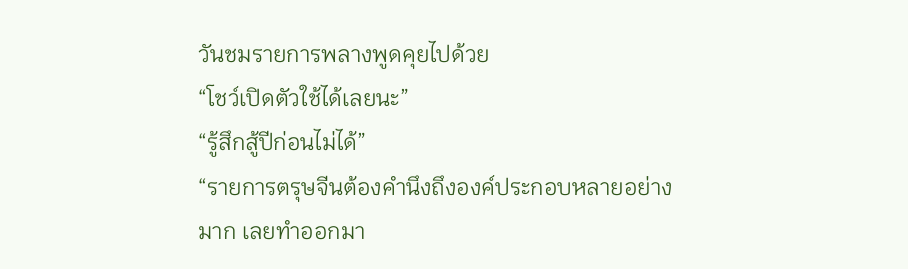วันชมรายการพลางพูดคุยไปด้วย
“โชว์เปิดตัวใช้ได้เลยนะ”
“รู้สึกสู้ปีก่อนไม่ได้”
“รายการตรุษจีนต้องคำนึงถึงองค์ประกอบหลายอย่างมาก เลยทำออกมา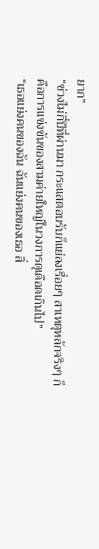ยาก”
“ช่วงไม่กี่ปีที่ผ่านมา กระแสตอบรับก็แย่ลงเรื่อยๆ สาเหตุหลักจริงๆ ก็คือการแข่งขันของสามค่ายใหญ่ในวงการดุเดือดเกินไป”
“เธอแย่งคนของฉัน ฉันแย่งคนของเธอ สิ่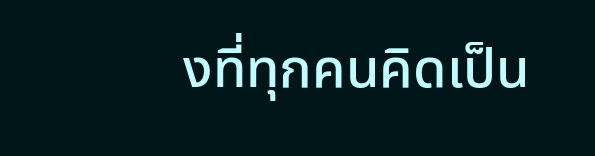งที่ทุกคนคิดเป็น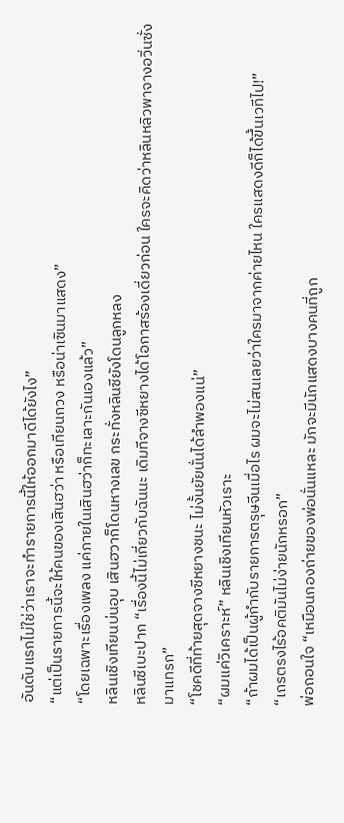อันดับแรกไม่ใช่ว่าเราจะทำรายการนี้ให้ออกมาดีได้ยังไง”
“แต่เป็นรายการนี้จะให้คนของเสินฮว่า หรือเทียนกวง หรือน่าเซินมาแสดง”
“โดยเฉพาะเรื่องเพลง แค่ภายในเสินฮว่าก็ทะเลาะกันเองแล้ว”
หลินเชิงเทียนบ่นอุบ เสินฮวาก็โดนหางเลข กระทั่งหลินซียังโดนลูกหลง
หลินซีเบะปาก “เรื่องนี้ไม่เกี่ยวกับฉันนะ เดิมทีจางซีหยางได้โอกาสร้องเดี่ยวก่อน ใครจะคิดว่าหลินหลิวพาจางอวิ่นซั่งมาแทรก”
“โชคดีที่ท้ายสุดจางซีหยางชนะ ไม่งั้นยัยนั่นได้ลำพองแน่”
“ผมแค่วิเคราะห์” หลินเชิงเทียนหัวเราะ
“ถ้าผมได้เป็นผู้กำกับรายการตรุษจีนเมื่อไร ผมจะไม่สนเลยว่าใครมาจากค่ายไหน ใครแสดงดีก็ได้ขึ้นเวทีไป!”
“เถรตรงไร้อคติมันไม่ง่ายนักหรอก”
พ่อถอนใจ “เหมือนกองถ่ายของพ่อนั่นแหละ มักจะมีนักแสดงบางคนที่ถูก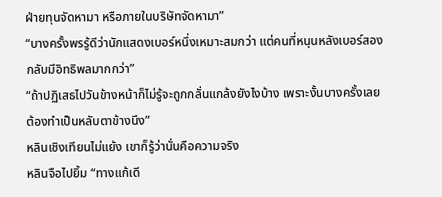ฝ่ายทุนจัดหามา หรือภายในบริษัทจัดหามา”
“บางครั้งพรรู้ดีว่านักแสดงเบอร์หนึ่งเหมาะสมกว่า แต่คนที่หนุนหลังเบอร์สองกลับมีอิทธิพลมากกว่า”
“ถ้าปฏิเสธไปวันข้างหน้าก็ไม่รู้จะถูกกลั่นแกล้งยังไงบ้าง เพราะงั้นบางครั้งเลยต้องทำเป็นหลับตาข้างนึง”
หลินเชิงเทียนไม่แย้ง เขาก็รู้ว่านั่นคือความจริง
หลินจือไปยิ้ม “ทางแก้เดี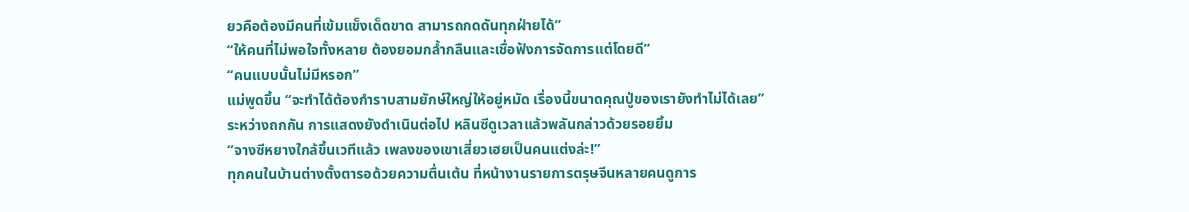ยวคือต้องมีคนที่เข้มแข็งเด็ดขาด สามารถกดดันทุกฝ่ายได้”
“ให้คนที่ไม่พอใจทั้งหลาย ต้องยอมกล้ำกลืนและเชื่อฟังการจัดการแต่โดยดี”
“คนแบบนั้นไม่มีหรอก”
แม่พูดขึ้น “จะทำได้ต้องกำราบสามยักษ์ใหญ่ให้อยู่หมัด เรื่องนี้ขนาดคุณปู่ของเรายังทำไม่ได้เลย”
ระหว่างถกกัน การแสดงยังดำเนินต่อไป หลินซีดูเวลาแล้วพลันกล่าวด้วยรอยยิ้ม
“จางซีหยางใกล้ขึ้นเวทีแล้ว เพลงของเขาเสี่ยวเฮยเป็นคนแต่งล่ะ!”
ทุกคนในบ้านต่างตั้งตารอด้วยความตื่นเต้น ที่หน้างานรายการตรุษจีนหลายคนดูการ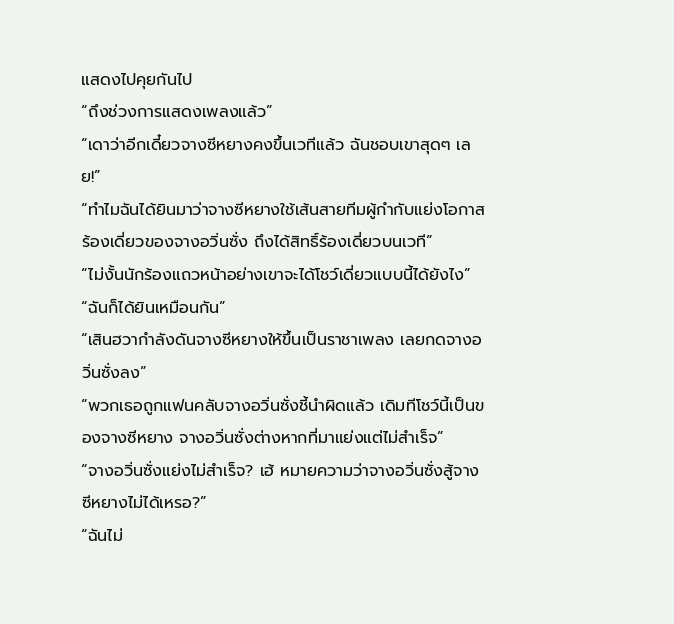แสดงไปคุยกันไป
“ถึงช่วงการแสดงเพลงแล้ว”
“เดาว่าอีกเดี๋ยวจางซีหยางคงขึ้นเวทีแล้ว ฉันชอบเขาสุดๆ เลย!”
“ทำไมฉันได้ยินมาว่าจางซีหยางใช้เส้นสายทีมผู้กำกับแย่งโอกาสร้องเดี่ยวของจางอวิ่นซั่ง ถึงได้สิทธิ์ร้องเดี่ยวบนเวที”
“ไม่งั้นนักร้องแถวหน้าอย่างเขาจะได้โชว์เดี่ยวแบบนี้ได้ยังไง”
“ฉันก็ได้ยินเหมือนกัน”
“เสินฮวากำลังดันจางซีหยางให้ขึ้นเป็นราชาเพลง เลยกดจางอวิ่นซั่งลง”
“พวกเธอถูกแฟนคลับจางอวิ่นซั่งชี้นำผิดแล้ว เดิมทีโชว์นี้เป็นของจางซีหยาง จางอวิ่นซั่งต่างหากที่มาแย่งแต่ไม่สำเร็จ”
“จางอวิ่นซั่งแย่งไม่สำเร็จ? เฮ้ หมายความว่าจางอวิ่นซั่งสู้จางซีหยางไม่ได้เหรอ?”
“ฉันไม่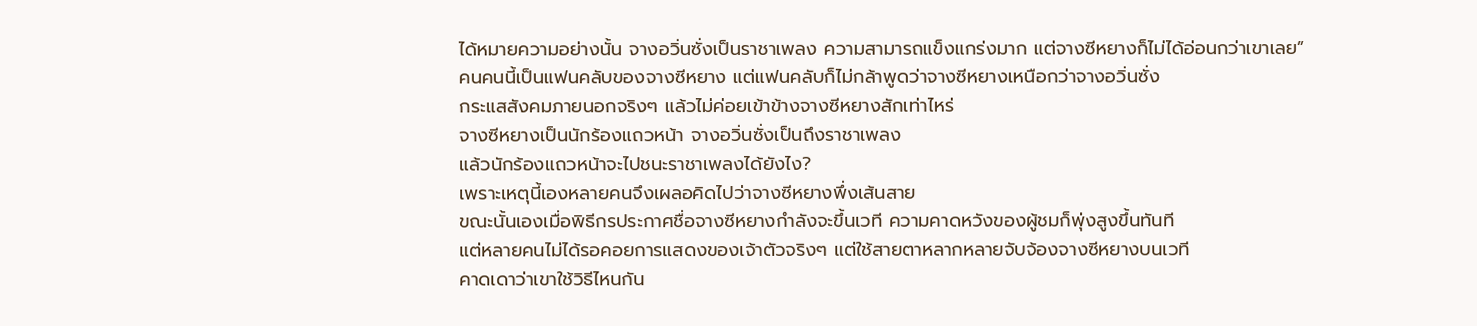ได้หมายความอย่างนั้น จางอวิ่นซั่งเป็นราชาเพลง ความสามารถแข็งแกร่งมาก แต่จางซีหยางก็ไม่ได้อ่อนกว่าเขาเลย”
คนคนนี้เป็นแฟนคลับของจางซีหยาง แต่แฟนคลับก็ไม่กล้าพูดว่าจางซีหยางเหนือกว่าจางอวิ่นซั่ง
กระแสสังคมภายนอกจริงๆ แล้วไม่ค่อยเข้าข้างจางซีหยางสักเท่าไหร่
จางซีหยางเป็นนักร้องแถวหน้า จางอวิ่นซั่งเป็นถึงราชาเพลง
แล้วนักร้องแถวหน้าจะไปชนะราชาเพลงได้ยังไง?
เพราะเหตุนี้เองหลายคนจึงเผลอคิดไปว่าจางซีหยางพึ่งเส้นสาย
ขณะนั้นเองเมื่อพิธีกรประกาศชื่อจางซีหยางกำลังจะขึ้นเวที ความคาดหวังของผู้ชมก็พุ่งสูงขึ้นทันที
แต่หลายคนไม่ได้รอคอยการแสดงของเจ้าตัวจริงๆ แต่ใช้สายตาหลากหลายจับจ้องจางซีหยางบนเวที
คาดเดาว่าเขาใช้วิธีไหนกัน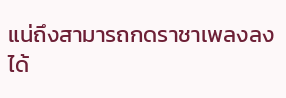แน่ถึงสามารถกดราชาเพลงลงได้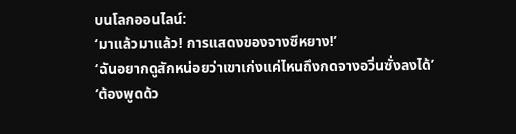บนโลกออนไลน์:
‘มาแล้วมาแล้ว! การแสดงของจางซีหยาง!’
‘ฉันอยากดูสักหน่อยว่าเขาเก่งแค่ไหนถึงกดจางอวิ่นซั่งลงได้’
‘ต้องพูดด้ว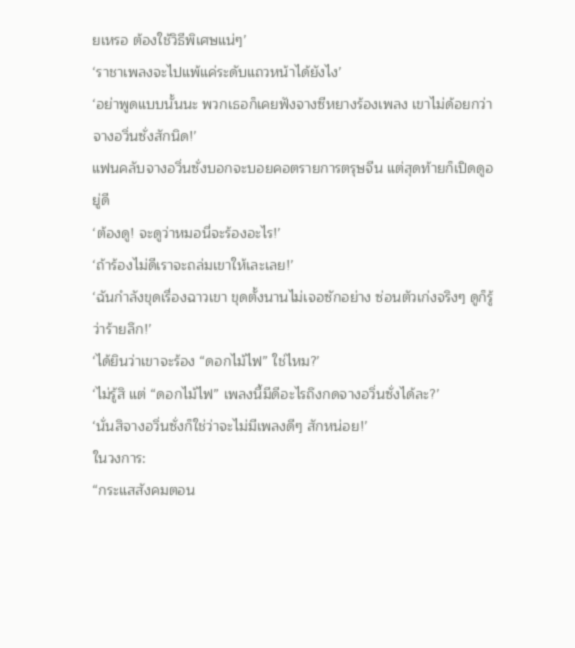ยเหรอ ต้องใช้วิธีพิเศษแน่ๆ’
‘ราชาเพลงจะไปแพ้แค่ระดับแถวหน้าได้ยังไง’
‘อย่าพูดแบบนั้นนะ พวกเธอก็เคยฟังจางซีหยางร้องเพลง เขาไม่ด้อยกว่าจางอวิ่นซั่งสักนิด!’
แฟนคลับจางอวิ่นซั่งบอกจะบอยคอตรายการตรุษจีน แต่สุดท้ายก็เปิดดูอยู่ดี
‘ต้องดู! จะดูว่าหมอนี่จะร้องอะไร!’
‘ถ้าร้องไม่ดีเราจะถล่มเขาให้เละเลย!’
‘ฉันกำลังขุดเรื่องฉาวเขา ขุดตั้งนานไม่เจอซักอย่าง ซ่อนตัวเก่งจริงๆ ดูก็รู้ว่าร้ายลึก!’
‘ได้ยินว่าเขาจะร้อง “ดอกไม้ไฟ” ใช่ไหม?’
‘ไม่รู้สิ แต่ “ดอกไม้ไฟ” เพลงนี้มีดีอะไรถึงกดจางอวิ่นซั่งได้ละ?’
‘นั่นสิจางอวิ่นซั่งก็ใช่ว่าจะไม่มีเพลงดีๆ สักหน่อย!’
ในวงการ:
“กระแสสังคมตอน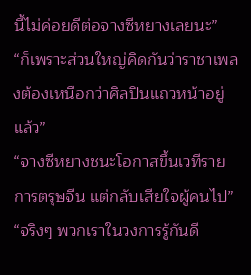นี้ไม่ค่อยดีต่อจางซีหยางเลยนะ”
“ก็เพราะส่วนใหญ่คิดกันว่าราชาเพลงต้องเหนือกว่าศิลปินแถวหน้าอยู่แล้ว”
“จางซีหยางชนะโอกาสขึ้นเวทีรายการตรุษจีน แต่กลับเสียใจผู้คนไป”
“จริงๆ พวกเราในวงการรู้กันดี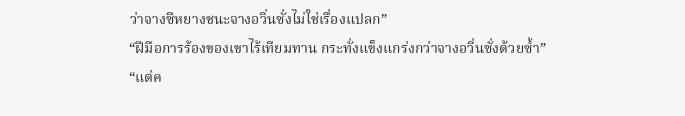ว่าจางซีหยางชนะจางอวิ่นซั่งไม่ใช่เรื่องแปลก”
“ฝีมือการร้องของเขาไร้เทียมทาน กระทั่งแข็งแกร่งกว่าจางอวิ่นซั่งด้วยซ้ำ”
“แต่ค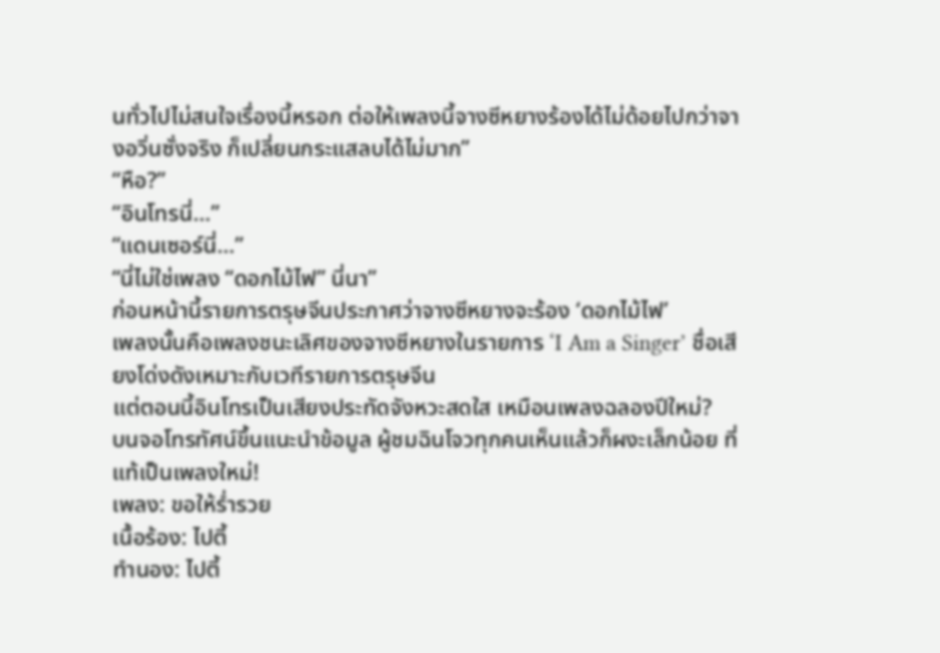นทั่วไปไม่สนใจเรื่องนี้หรอก ต่อให้เพลงนี้จางซีหยางร้องได้ไม่ด้อยไปกว่าจางอวิ่นซั่งจริง ก็เปลี่ยนกระแสลบได้ไม่มาก”
“หือ?”
“อินโทรนี่…”
“แดนเซอร์นี่…”
“นี่ไม่ใช่เพลง “ดอกไม้ไฟ” นี่นา”
ก่อนหน้านี้รายการตรุษจีนประกาศว่าจางซีหยางจะร้อง ‘ดอกไม้ไฟ’
เพลงนั้นคือเพลงชนะเลิศของจางซีหยางในรายการ ‘I Am a Singer’ ชื่อเสียงโด่งดังเหมาะกับเวทีรายการตรุษจีน
แต่ตอนนี้อินโทรเป็นเสียงประทัดจังหวะสดใส เหมือนเพลงฉลองปีใหม่?
บนจอโทรทัศน์ขึ้นแนะนำข้อมูล ผู้ชมฉินโจวทุกคนเห็นแล้วก็ผงะเล็กน้อย ที่แท้เป็นเพลงใหม่!
เพลง: ขอให้ร่ำรวย
เนื้อร้อง: ไปตี้
ทำนอง: ไปตี้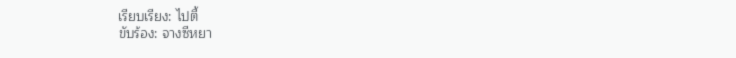เรียบเรียง: ไปตี้
ขับร้อง: จางซีหยา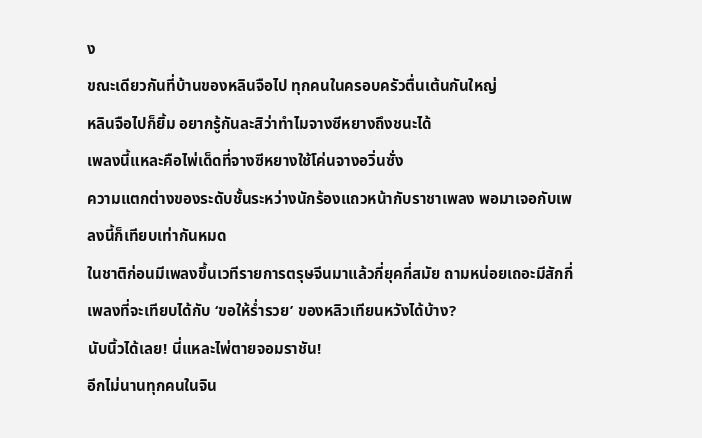ง
ขณะเดียวกันที่บ้านของหลินจือไป ทุกคนในครอบครัวตื่นเต้นกันใหญ่
หลินจือไปก็ยิ้ม อยากรู้กันละสิว่าทำไมจางซีหยางถึงชนะได้
เพลงนี้แหละคือไพ่เด็ดที่จางซีหยางใช้โค่นจางอวิ่นซั่ง
ความแตกต่างของระดับชั้นระหว่างนักร้องแถวหน้ากับราชาเพลง พอมาเจอกับเพลงนี้ก็เทียบเท่ากันหมด
ในชาติก่อนมีเพลงขึ้นเวทีรายการตรุษจีนมาแล้วกี่ยุคกี่สมัย ถามหน่อยเถอะมีสักกี่เพลงที่จะเทียบได้กับ ‘ขอให้ร่ำรวย’ ของหลิวเทียนหวังได้บ้าง?
นับนิ้วได้เลย! นี่แหละไพ่ตายจอมราชัน!
อีกไม่นานทุกคนในจิน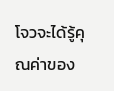โจวจะได้รู้คุณค่าของ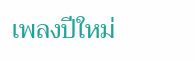เพลงปีใหม่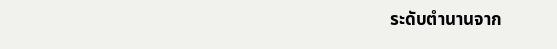ระดับตำนานจาก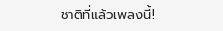ชาติที่แล้วเพลงนี้!